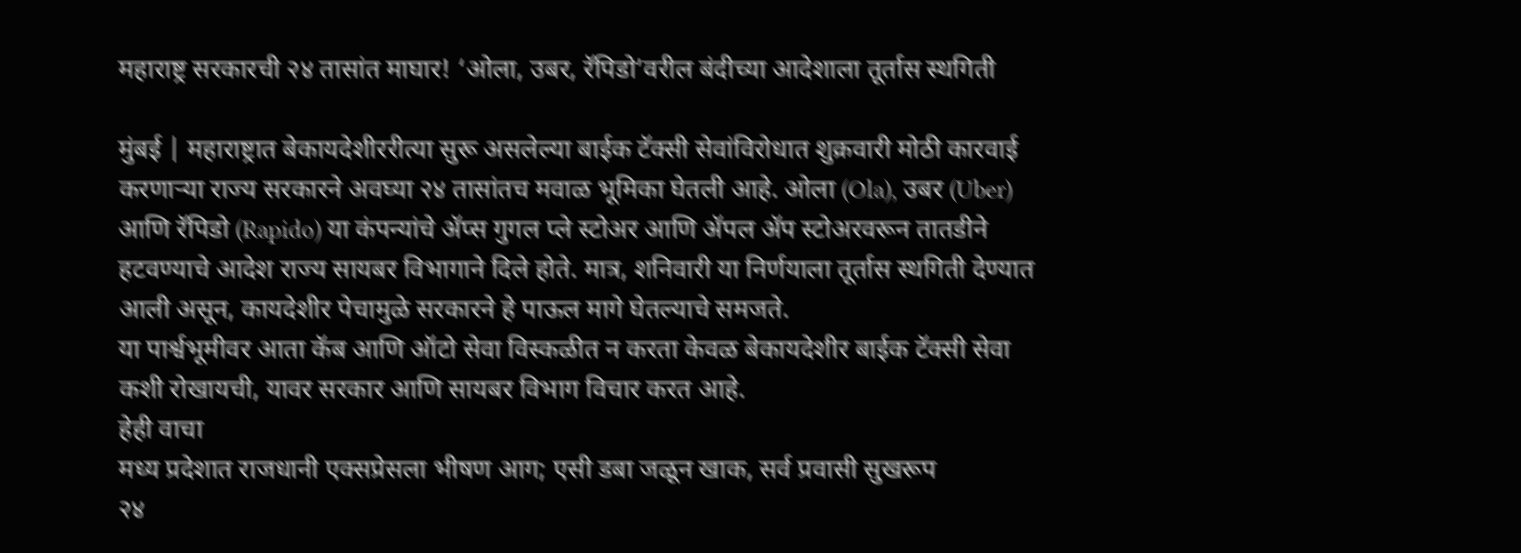महाराष्ट्र सरकारची २४ तासांत माघार! ‘ओला, उबर, रॅपिडो’वरील बंदीच्या आदेशाला तूर्तास स्थगिती

मुंबई | महाराष्ट्रात बेकायदेशीररीत्या सुरू असलेल्या बाईक टॅक्सी सेवांविरोधात शुक्रवारी मोठी कारवाई करणाऱ्या राज्य सरकारने अवघ्या २४ तासांतच मवाळ भूमिका घेतली आहे. ओला (Ola), उबर (Uber) आणि रॅपिडो (Rapido) या कंपन्यांचे ॲप्स गुगल प्ले स्टोअर आणि ॲपल ॲप स्टोअरवरून तातडीने हटवण्याचे आदेश राज्य सायबर विभागाने दिले होते. मात्र, शनिवारी या निर्णयाला तूर्तास स्थगिती देण्यात आली असून, कायदेशीर पेचामुळे सरकारने हे पाऊल मागे घेतल्याचे समजते.
या पार्श्वभूमीवर आता कॅब आणि ऑटो सेवा विस्कळीत न करता केवळ बेकायदेशीर बाईक टॅक्सी सेवा कशी रोखायची, यावर सरकार आणि सायबर विभाग विचार करत आहे.
हेही वाचा
मध्य प्रदेशात राजधानी एक्सप्रेसला भीषण आग; एसी डबा जळून खाक, सर्व प्रवासी सुखरूप
२४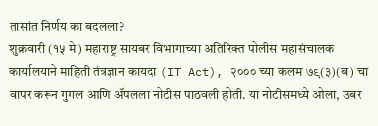तासांत निर्णय का बदलला?
शुक्रवारी (१५ मे) महाराष्ट्र सायबर विभागाच्या अतिरिक्त पोलीस महासंचालक कार्यालयाने माहिती तंत्रज्ञान कायदा (IT Act), २००० च्या कलम ७९(३)(ब) चा वापर करून गुगल आणि ॲपलला नोटीस पाठवली होती. या नोटीसमध्ये ओला, उबर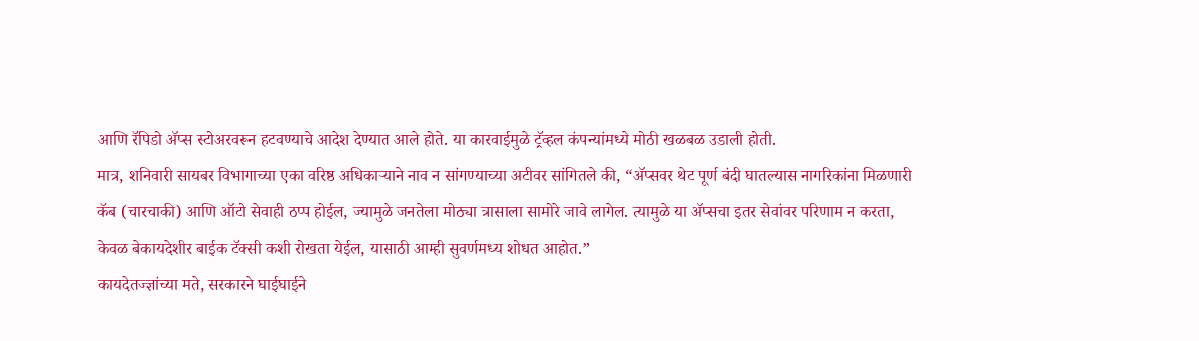आणि रॅपिडो ॲप्स स्टोअरवरून हटवण्याचे आदेश देण्यात आले होते. या कारवाईमुळे ट्रॅव्हल कंपन्यांमध्ये मोठी खळबळ उडाली होती.
मात्र, शनिवारी सायबर विभागाच्या एका वरिष्ठ अधिकाऱ्याने नाव न सांगण्याच्या अटीवर सांगितले की, “ॲप्सवर थेट पूर्ण बंदी घातल्यास नागरिकांना मिळणारी कॅब (चारचाकी) आणि ऑटो सेवाही ठप्प होईल, ज्यामुळे जनतेला मोठ्या त्रासाला सामोरे जावे लागेल. त्यामुळे या ॲप्सचा इतर सेवांवर परिणाम न करता, केवळ बेकायदेशीर बाईक टॅक्सी कशी रोखता येईल, यासाठी आम्ही सुवर्णमध्य शोधत आहोत.”
कायदेतज्ज्ञांच्या मते, सरकारने घाईघाईने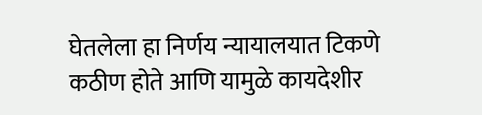घेतलेला हा निर्णय न्यायालयात टिकणे कठीण होते आणि यामुळे कायदेशीर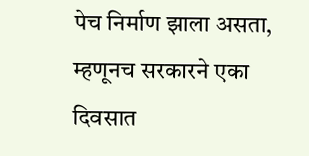पेच निर्माण झाला असता, म्हणूनच सरकारने एका दिवसात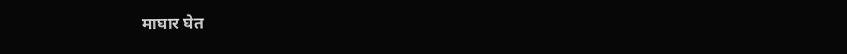माघार घेत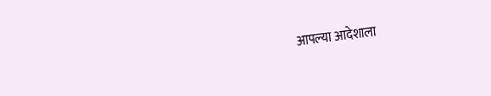आपल्या आदेशाला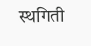स्थगिती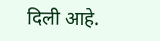दिली आहे.